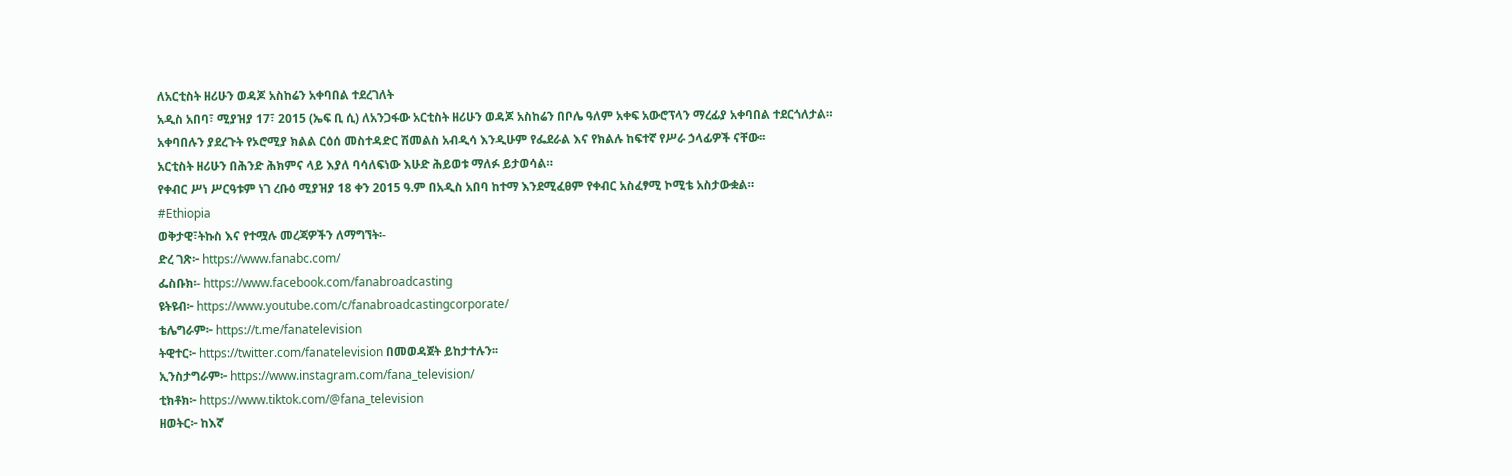ለአርቲስት ዘሪሁን ወዳጆ አስከሬን አቀባበል ተደረገለት
አዲስ አበባ፣ ሚያዝያ 17፣ 2015 (ኤፍ ቢ ሲ) ለአንጋፋው አርቲስት ዘሪሁን ወዳጆ አስከሬን በቦሌ ዓለም አቀፍ አውሮፕላን ማረፊያ አቀባበል ተደርጎለታል።
አቀባበሉን ያደረጉት የኦሮሚያ ክልል ርዕሰ መስተዳድር ሽመልስ አብዲሳ እንዲሁም የፌደራል እና የክልሉ ከፍተኛ የሥራ ኃላፊዎች ናቸው፡፡
አርቲስት ዘሪሁን በሕንድ ሕክምና ላይ እያለ ባሳለፍነው እሁድ ሕይወቱ ማለፉ ይታወሳል።
የቀብር ሥነ ሥርዓቱም ነገ ረቡዕ ሚያዝያ 18 ቀን 2015 ዓ.ም በአዲስ አበባ ከተማ እንደሚፈፀም የቀብር አስፈፃሚ ኮሚቴ አስታውቋል።
#Ethiopia
ወቅታዊ፣ትኩስ እና የተሟሉ መረጃዎችን ለማግኘት፡-
ድረ ገጽ፦ https://www.fanabc.com/
ፌስቡክ፡- https://www.facebook.com/fanabroadcasting
ዩትዩብ፦ https://www.youtube.com/c/fanabroadcastingcorporate/
ቴሌግራም፦ https://t.me/fanatelevision
ትዊተር፦ https://twitter.com/fanatelevision በመወዳጀት ይከታተሉን፡፡
ኢንስታግራም፦ https://www.instagram.com/fana_television/
ቲክቶክ፦ https://www.tiktok.com/@fana_television
ዘወትር፦ ከእኛ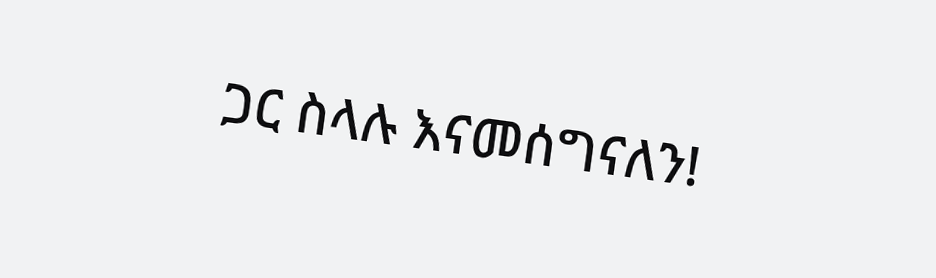ጋር ስላሉ እናመሰግናለን!